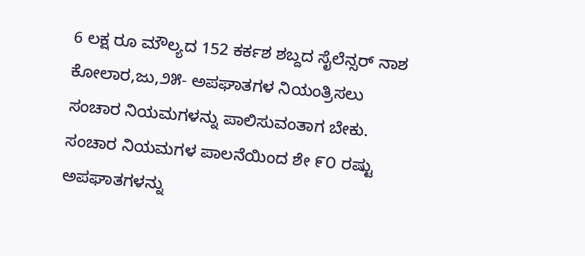6 ಲಕ್ಷ ರೂ ಮೌಲ್ಯದ 152 ಕರ್ಕಶ ಶಬ್ದದ ಸೈಲೆನ್ಸರ್ ನಾಶ
ಕೋಲಾರ,ಜು,೨೫- ಅಪಘಾತಗಳ ನಿಯಂತ್ರಿಸಲು ಸಂಚಾರ ನಿಯಮಗಳನ್ನು ಪಾಲಿಸುವಂತಾಗ ಬೇಕು. ಸಂಚಾರ ನಿಯಮಗಳ ಪಾಲನೆಯಿಂದ ಶೇ ೯೦ ರಷ್ಟು ಅಪಘಾತಗಳನ್ನು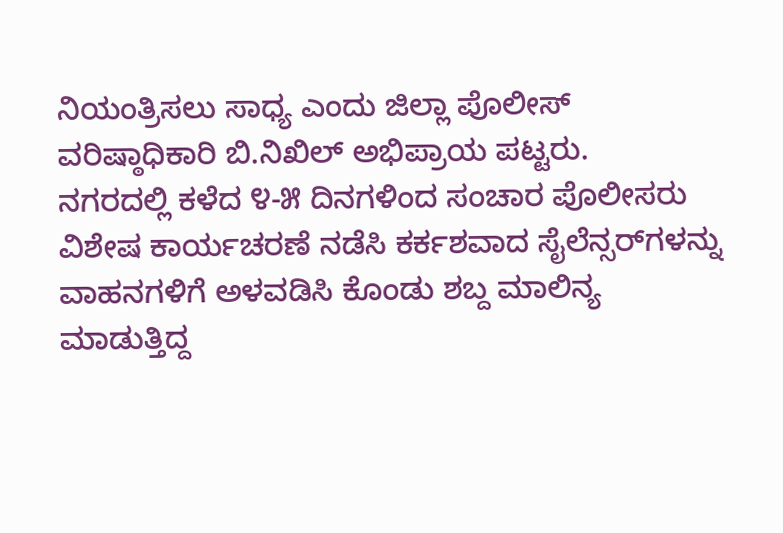ನಿಯಂತ್ರಿಸಲು ಸಾಧ್ಯ ಎಂದು ಜಿಲ್ಲಾ ಪೊಲೀಸ್ ವರಿಷ್ಠಾಧಿಕಾರಿ ಬಿ.ನಿಖಿಲ್ ಅಭಿಪ್ರಾಯ ಪಟ್ಟರು.
ನಗರದಲ್ಲಿ ಕಳೆದ ೪-೫ ದಿನಗಳಿಂದ ಸಂಚಾರ ಪೊಲೀಸರು ವಿಶೇಷ ಕಾರ್ಯಚರಣೆ ನಡೆಸಿ ಕರ್ಕಶವಾದ ಸೈಲೆನ್ಸರ್‌ಗಳನ್ನು ವಾಹನಗಳಿಗೆ ಅಳವಡಿಸಿ ಕೊಂಡು ಶಬ್ದ ಮಾಲಿನ್ಯ ಮಾಡುತ್ತಿದ್ದ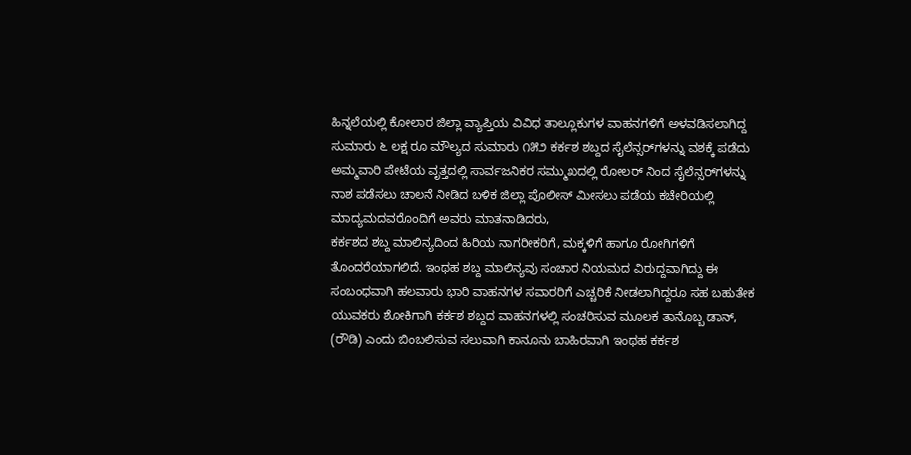ಹಿನ್ನಲೆಯಲ್ಲಿ ಕೋಲಾರ ಜಿಲ್ಲಾ ವ್ಯಾಪ್ತಿಯ ವಿವಿಧ ತಾಲ್ಲೂಕುಗಳ ವಾಹನಗಳಿಗೆ ಅಳವಡಿಸಲಾಗಿದ್ದ ಸುಮಾರು ೬ ಲಕ್ಷ ರೂ ಮೌಲ್ಯದ ಸುಮಾರು ೧೫೨ ಕರ್ಕಶ ಶಬ್ದದ ಸೈಲೆನ್ಸರ್‌ಗಳನ್ನು ವಶಕ್ಕೆ ಪಡೆದು ಅಮ್ಮವಾರಿ ಪೇಟೆಯ ವೃತ್ತದಲ್ಲಿ ಸಾರ್ವಜನಿಕರ ಸಮ್ಮುಖದಲ್ಲಿ ರೋಲರ್ ನಿಂದ ಸೈಲೆನ್ಸರ್‌ಗಳನ್ನು ನಾಶ ಪಡೆಸಲು ಚಾಲನೆ ನೀಡಿದ ಬಳಿಕ ಜಿಲ್ಲಾ ಪೊಲೀಸ್ ಮೀಸಲು ಪಡೆಯ ಕಚೇರಿಯಲ್ಲಿ ಮಾದ್ಯಮದವರೊಂದಿಗೆ ಅವರು ಮಾತನಾಡಿದರು,
ಕರ್ಕಶದ ಶಬ್ದ ಮಾಲಿನ್ಯದಿಂದ ಹಿರಿಯ ನಾಗರೀಕರಿಗೆ, ಮಕ್ಕಳಿಗೆ ಹಾಗೂ ರೋಗಿಗಳಿಗೆ ತೊಂದರೆಯಾಗಲಿದೆ. ಇಂಥಹ ಶಬ್ದ ಮಾಲಿನ್ಯವು ಸಂಚಾರ ನಿಯಮದ ವಿರುದ್ದವಾಗಿದ್ದು ಈ ಸಂಬಂಧವಾಗಿ ಹಲವಾರು ಭಾರಿ ವಾಹನಗಳ ಸವಾರರಿಗೆ ಎಚ್ಚರಿಕೆ ನೀಡಲಾಗಿದ್ದರೂ ಸಹ ಬಹುತೇಕ ಯುವಕರು ಶೋಕಿಗಾಗಿ ಕರ್ಕಶ ಶಬ್ದದ ವಾಹನಗಳಲ್ಲಿ ಸಂಚರಿಸುವ ಮೂಲಕ ತಾನೊಬ್ಬ ಡಾನ್, (ರೌಡಿ) ಎಂದು ಬಿಂಬಲಿಸುವ ಸಲುವಾಗಿ ಕಾನೂನು ಬಾಹಿರವಾಗಿ ಇಂಥಹ ಕರ್ಕಶ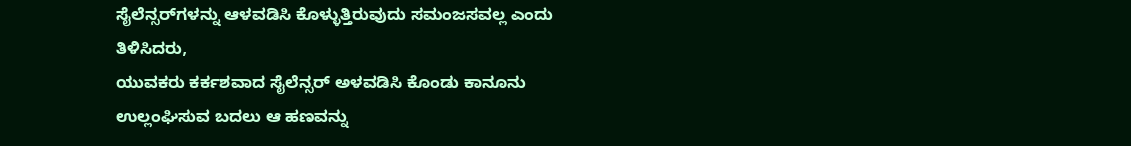ಸೈಲೆನ್ಸರ್‌ಗಳನ್ನು ಆಳವಡಿಸಿ ಕೊಳ್ಳುತ್ತಿರುವುದು ಸಮಂಜಸವಲ್ಲ ಎಂದು ತಿಳಿಸಿದರು,
ಯುವಕರು ಕರ್ಕಶವಾದ ಸೈಲೆನ್ಸರ್ ಅಳವಡಿಸಿ ಕೊಂಡು ಕಾನೂನು ಉಲ್ಲಂಘಿಸುವ ಬದಲು ಆ ಹಣವನ್ನು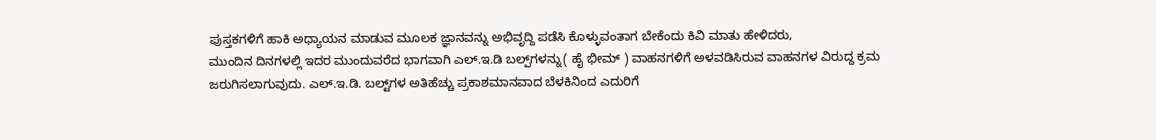ಪುಸ್ತಕಗಳಿಗೆ ಹಾಕಿ ಅಧ್ಯಾಯನ ಮಾಡುವ ಮೂಲಕ ಜ್ಞಾನವನ್ನು ಅಭಿವೃದ್ದಿ ಪಡೆಸಿ ಕೊಳ್ಳುವಂತಾಗ ಬೇಕೆಂದು ಕಿವಿ ಮಾತು ಹೇಳಿದರು,
ಮುಂದಿನ ದಿನಗಳಲ್ಲಿ ಇದರ ಮುಂದುವರೆದ ಭಾಗವಾಗಿ ಎಲ್.ಇ.ಡಿ ಬಲ್ಪ್‌ಗಳನ್ನು( ಹೈ ಭೀಮ್ ) ವಾಹನಗಳಿಗೆ ಅಳವಡಿಸಿರುವ ವಾಹನಗಳ ವಿರುದ್ದ ಕ್ರಮ ಜರುಗಿಸಲಾಗುವುದು. ಎಲ್.ಇ.ಡಿ. ಬಲ್ಟ್‌ಗಳ ಅತಿಹೆಚ್ಚು ಪ್ರಕಾಶಮಾನವಾದ ಬೆಳಕಿನಿಂದ ಎದುರಿಗೆ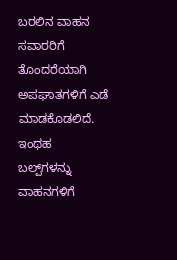ಬರಲಿನ ವಾಹನ ಸವಾರರಿಗೆ ತೊಂದರೆಯಾಗಿ ಅಪಘಾತಗಳಿಗೆ ಎಡೆ ಮಾಡಕೊಡಲಿದೆ. ಇಂಥಹ ಬಲ್ಪ್‌ಗಳನ್ನು ವಾಹನಗಳಿಗೆ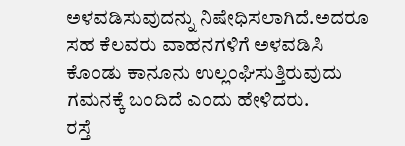ಅಳವಡಿಸುವುದನ್ನು ನಿಷೇಧಿಸಲಾಗಿದೆ.ಅದರೂ ಸಹ ಕೆಲವರು ವಾಹನಗಳಿಗೆ ಅಳವಡಿಸಿ ಕೊಂಡು ಕಾನೂನು ಉಲ್ಲಂಘಿಸುತ್ತಿರುವುದು ಗಮನಕ್ಕೆ ಬಂದಿದೆ ಎಂದು ಹೇಳಿದರು.
ರಸ್ತೆ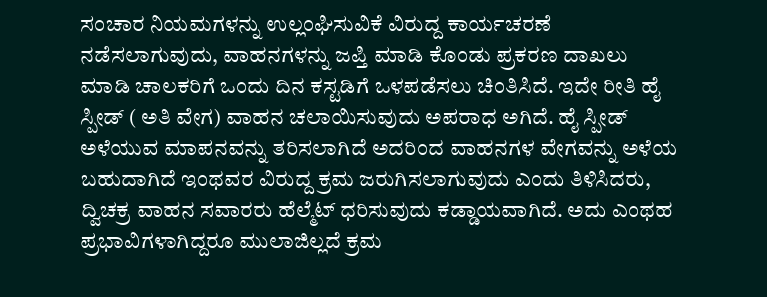ಸಂಚಾರ ನಿಯಮಗಳನ್ನು ಉಲ್ಲಂಘಿಸುವಿಕೆ ವಿರುದ್ದ ಕಾರ್ಯಚರಣೆ ನಡೆಸಲಾಗುವುದು, ವಾಹನಗಳನ್ನು ಜಪ್ತಿ ಮಾಡಿ ಕೊಂಡು ಪ್ರಕರಣ ದಾಖಲು ಮಾಡಿ ಚಾಲಕರಿಗೆ ಒಂದು ದಿನ ಕಸ್ಟಡಿಗೆ ಒಳಪಡೆಸಲು ಚಿಂತಿಸಿದೆ. ಇದೇ ರೀತಿ ಹೈ ಸ್ಪೀಡ್ ( ಅತಿ ವೇಗ) ವಾಹನ ಚಲಾಯಿಸುವುದು ಅಪರಾಧ ಅಗಿದೆ. ಹೈ ಸ್ಪೀಡ್ ಅಳೆಯುವ ಮಾಪನವನ್ನು ತರಿಸಲಾಗಿದೆ ಅದರಿಂದ ವಾಹನಗಳ ವೇಗವನ್ನು ಅಳೆಯ ಬಹುದಾಗಿದೆ ಇಂಥವರ ವಿರುದ್ದ ಕ್ರಮ ಜರುಗಿಸಲಾಗುವುದು ಎಂದು ತಿಳಿಸಿದರು,
ದ್ವಿಚಕ್ರ ವಾಹನ ಸವಾರರು ಹೆಲ್ಮೆಟ್ ಧರಿಸುವುದು ಕಡ್ಡಾಯವಾಗಿದೆ. ಅದು ಎಂಥಹ ಪ್ರಭಾವಿಗಳಾಗಿದ್ದರೂ ಮುಲಾಜಿಲ್ಲದೆ ಕ್ರಮ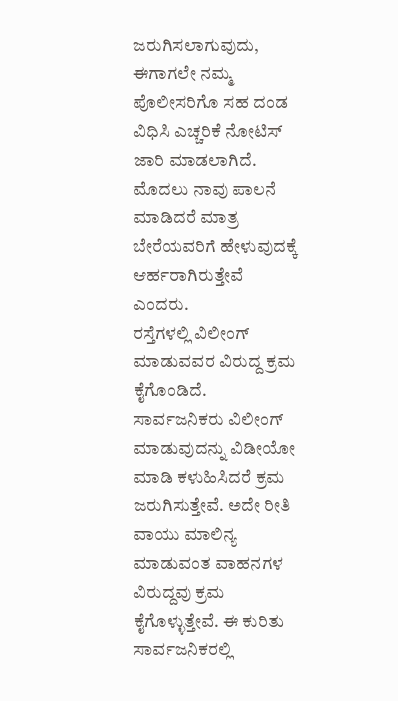ಜರುಗಿಸಲಾಗುವುದು, ಈಗಾಗಲೇ ನಮ್ಮ ಪೊಲೀಸರಿಗೊ ಸಹ ದಂಡ ವಿಧಿಸಿ ಎಚ್ಚರಿಕೆ ನೋಟಿಸ್ ಜಾರಿ ಮಾಡಲಾಗಿದೆ. ಮೊದಲು ನಾವು ಪಾಲನೆ ಮಾಡಿದರೆ ಮಾತ್ರ ಬೇರೆಯವರಿಗೆ ಹೇಳುವುದಕ್ಕೆ ಆರ್ಹರಾಗಿರುತ್ತೇವೆ ಎಂದರು.
ರಸ್ತೆಗಳಲ್ಲಿ ವಿಲೀಂಗ್ ಮಾಡುವವರ ವಿರುದ್ದ ಕ್ರಮ ಕೈಗೊಂಡಿದೆ. ಸಾರ್ವಜನಿಕರು ವಿಲೀಂಗ್ ಮಾಡುವುದನ್ನು ವಿಡೀಯೋ ಮಾಡಿ ಕಳುಹಿಸಿದರೆ ಕ್ರಮ ಜರುಗಿಸುತ್ತೇವೆ. ಅದೇ ರೀತಿ ವಾಯು ಮಾಲಿನ್ಯ ಮಾಡುವಂತ ವಾಹನಗಳ ವಿರುದ್ದವು ಕ್ರಮ ಕೈಗೊಳ್ಳುತ್ತೇವೆ. ಈ ಕುರಿತು ಸಾರ್ವಜನಿಕರಲ್ಲಿ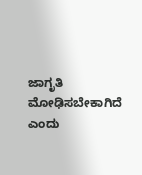ಜಾಗೃತಿ ಮೋಢಿಸಬೇಕಾಗಿದೆ ಎಂದು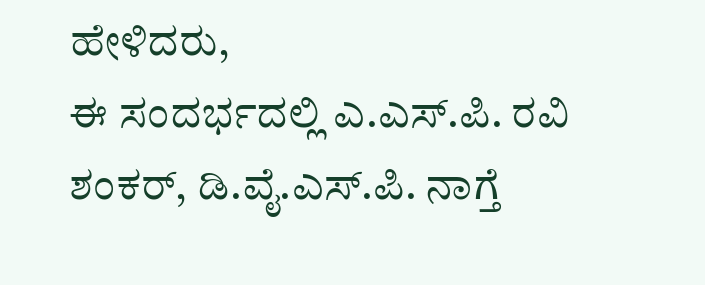ಹೇಳಿದರು,
ಈ ಸಂದರ್ಭದಲ್ಲಿ ಎ.ಎಸ್.ಪಿ. ರವಿ ಶಂಕರ್, ಡಿ.ವೈ.ಎಸ್.ಪಿ. ನಾಗ್ತೆ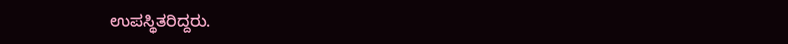ಉಪಸ್ಥಿತರಿದ್ದರು.